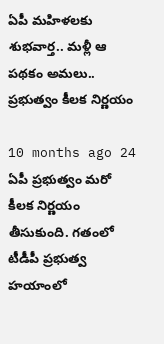ఏపీ మహిళలకు శుభవార్త.. మళ్లీ ఆ పథకం అమలు.. ప్రభుత్వం కీలక నిర్ణయం

10 months ago 24
ఏపీ ప్రభుత్వం మరో కీలక నిర్ణయం తీసుకుంది. గతంలో టీడీపీ ప్రభుత్వ హయాంలో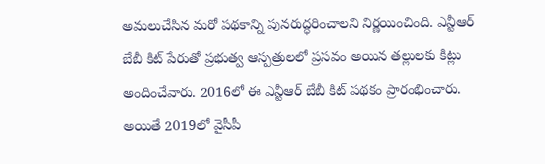అమలుచేసిన మరో పథకాన్ని పునరుద్ధరించాలని నిర్ణయించింది. ఎన్టీఆర్ బేబీ కిట్ పేరుతో ప్రభుత్వ ఆస్పత్రులలో ప్రసవం అయిన తల్లులకు కిట్లు అందించేవారు. 2016లో ఈ ఎన్టీఆర్ బేబీ కిట్ పథకం ప్రారంభించారు. అయితే 2019లో వైసీపీ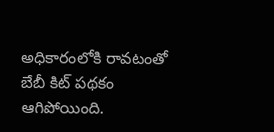అధికారంలోకి రావటంతో బేబీ కిట్ పథకం ఆగిపోయింది.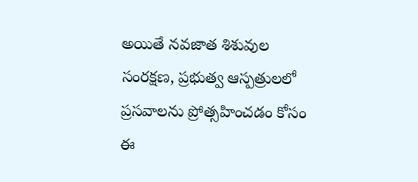అయితే నవజాత శిశువుల సంరక్షణ, ప్రభుత్వ ఆస్పత్రులలో ప్రసవాలను ప్రోత్సహించడం కోసం ఈ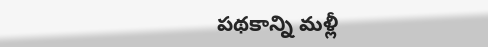పథకాన్ని మళ్లీ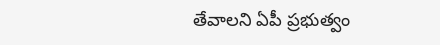తేవాలని ఏపీ ప్రభుత్వం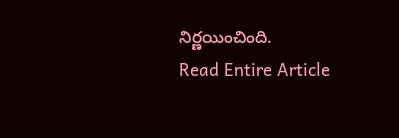నిర్ణయించింది.
Read Entire Article